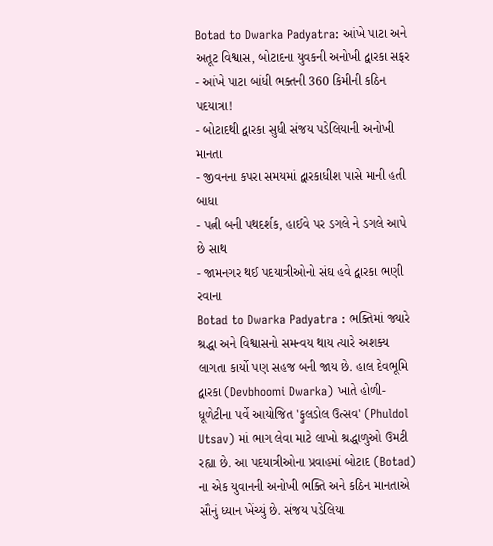Botad to Dwarka Padyatra: આંખે પાટા અને અતૂટ વિશ્વાસ, બોટાદના યુવકની અનોખી દ્વારકા સફર
- આંખે પાટા બાંધી ભક્તની 360 કિમીની કઠિન પદયાત્રા!
- બોટાદથી દ્વારકા સુધી સંજય પડેલિયાની અનોખી માનતા
- જીવનના કપરા સમયમાં દ્વારકાધીશ પાસે માની હતી બાધા
- પત્ની બની પથદર્શક, હાઈવે પર ડગલે ને ડગલે આપે છે સાથ
- જામનગર થઈ પદયાત્રીઓનો સંઘ હવે દ્વારકા ભણી રવાના
Botad to Dwarka Padyatra : ભક્તિમાં જ્યારે શ્રદ્ધા અને વિશ્વાસનો સમન્વય થાય ત્યારે અશક્ય લાગતા કાર્યો પણ સહજ બની જાય છે. હાલ દેવભૂમિ દ્વારકા (Devbhoomi Dwarka) ખાતે હોળી-ધૂળેટીના પર્વે આયોજિત 'ફુલડોલ ઉત્સવ' (Phuldol Utsav) માં ભાગ લેવા માટે લાખો શ્રદ્ધાળુઓ ઉમટી રહ્યા છે. આ પદયાત્રીઓના પ્રવાહમાં બોટાદ (Botad) ના એક યુવાનની અનોખી ભક્તિ અને કઠિન માનતાએ સૌનું ધ્યાન ખેંચ્યું છે. સંજય પડેલિયા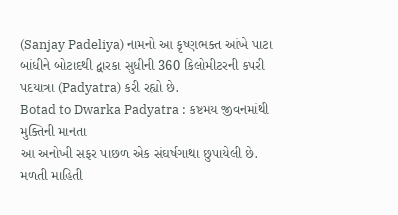(Sanjay Padeliya) નામનો આ કૃષ્ણભક્ત આંખે પાટા બાંધીને બોટાદથી દ્વારકા સુધીની 360 કિલોમીટરની કપરી પદયાત્રા (Padyatra) કરી રહ્યો છે.
Botad to Dwarka Padyatra : કષ્ટમય જીવનમાંથી મુક્તિની માનતા
આ અનોખી સફર પાછળ એક સંઘર્ષગાથા છુપાયેલી છે. મળતી માહિતી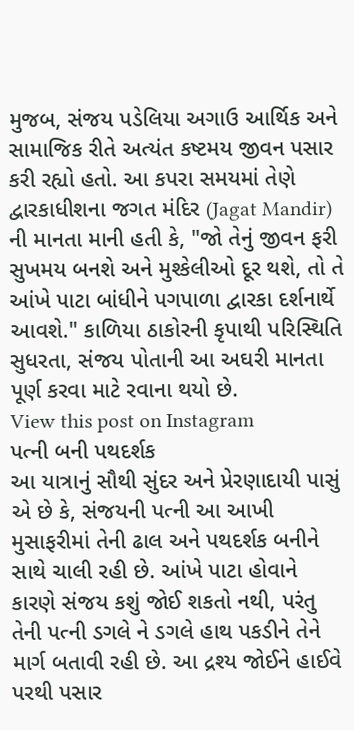મુજબ, સંજય પડેલિયા અગાઉ આર્થિક અને સામાજિક રીતે અત્યંત કષ્ટમય જીવન પસાર કરી રહ્યો હતો. આ કપરા સમયમાં તેણે દ્વારકાધીશના જગત મંદિર (Jagat Mandir) ની માનતા માની હતી કે, "જો તેનું જીવન ફરી સુખમય બનશે અને મુશ્કેલીઓ દૂર થશે, તો તે આંખે પાટા બાંધીને પગપાળા દ્વારકા દર્શનાર્થે આવશે." કાળિયા ઠાકોરની કૃપાથી પરિસ્થિતિ સુધરતા, સંજય પોતાની આ અઘરી માનતા પૂર્ણ કરવા માટે રવાના થયો છે.
View this post on Instagram
પત્ની બની પથદર્શક
આ યાત્રાનું સૌથી સુંદર અને પ્રેરણાદાયી પાસું એ છે કે, સંજયની પત્ની આ આખી મુસાફરીમાં તેની ઢાલ અને પથદર્શક બનીને સાથે ચાલી રહી છે. આંખે પાટા હોવાને કારણે સંજય કશું જોઈ શકતો નથી, પરંતુ તેની પત્ની ડગલે ને ડગલે હાથ પકડીને તેને માર્ગ બતાવી રહી છે. આ દ્રશ્ય જોઈને હાઈવે પરથી પસાર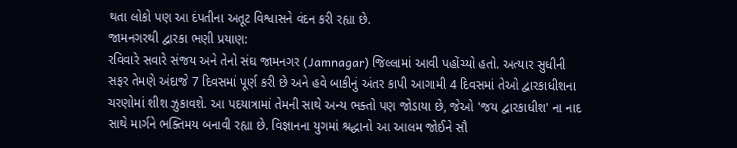થતા લોકો પણ આ દંપતીના અતૂટ વિશ્વાસને વંદન કરી રહ્યા છે.
જામનગરથી દ્વારકા ભણી પ્રયાણ:
રવિવારે સવારે સંજય અને તેનો સંઘ જામનગર (Jamnagar) જિલ્લામાં આવી પહોંચ્યો હતો. અત્યાર સુધીની સફર તેમણે અંદાજે 7 દિવસમાં પૂર્ણ કરી છે અને હવે બાકીનું અંતર કાપી આગામી 4 દિવસમાં તેઓ દ્વારકાધીશના ચરણોમાં શીશ ઝુકાવશે. આ પદયાત્રામાં તેમની સાથે અન્ય ભક્તો પણ જોડાયા છે, જેઓ 'જય દ્વારકાધીશ' ના નાદ સાથે માર્ગને ભક્તિમય બનાવી રહ્યા છે. વિજ્ઞાનના યુગમાં શ્રદ્ધાનો આ આલમ જોઈને સૌ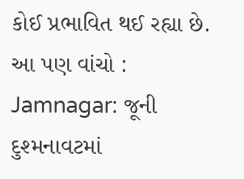કોઈ પ્રભાવિત થઈ રહ્યા છે.
આ પણ વાંચો : Jamnagar: જૂની દુશ્મનાવટમાં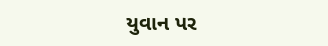યુવાન પર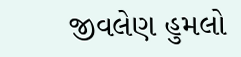જીવલેણ હુમલો